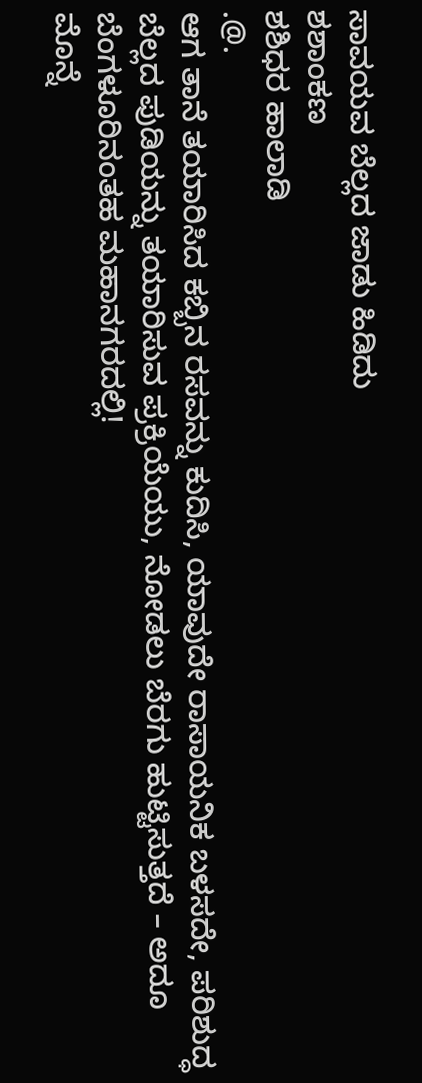ಸಾವಯವ ಬೆಲ್ಲದ ಜಾಡು ಹಿಡಿದು
ಶಶಾಂಕಣ
ಶಶಿಧರ ಹಾಲಾಡಿ
.@.
ಆಗ ತಾನೆ ತಯಾರಿಸಿದ ಕಬ್ಬಿನ ರಸವನ್ನು ಕುದಿಸಿ, ಯಾವುದೇ ರಾಸಾಯನಿಕ ಬಳಸದೇ, ಪರಿಶುದ್ಧ ಬೆಲ್ಲದ ಪುಡಿಯನ್ನು ತಯಾರಿಸುವ ಪ್ರಕ್ರಿಯೆಯು, ನೋಡಲು ಬೆರಗು ಹುಟ್ಟಿಸುತ್ತದೆ – ಅದೂ ಬೆಂಗಳೂರಿನಂತಹ ಮಹಾನಗರದಲ್ಲಿ!
ಮೊನ್ನೆ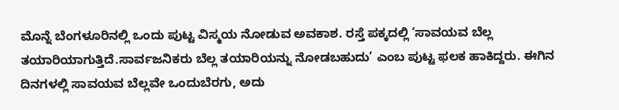ಮೊನ್ನೆ ಬೆಂಗಳೂರಿನಲ್ಲಿ ಒಂದು ಪುಟ್ಟ ವಿಸ್ಮಯ ನೋಡುವ ಅವಕಾಶ. ರಸ್ತೆ ಪಕ್ಕದಲ್ಲಿ ‘ಸಾವಯವ ಬೆಲ್ಲ ತಯಾರಿಯಾಗುತ್ತಿದೆ.ಸಾರ್ವಜನಿಕರು ಬೆಲ್ಲ ತಯಾರಿಯನ್ನು ನೋಡಬಹುದು’ ಎಂಬ ಪುಟ್ಟ ಫಲಕ ಹಾಕಿದ್ದರು. ಈಗಿನ ದಿನಗಳಲ್ಲಿ ಸಾವಯವ ಬೆಲ್ಲವೇ ಒಂದುಬೆರಗು, ಅದು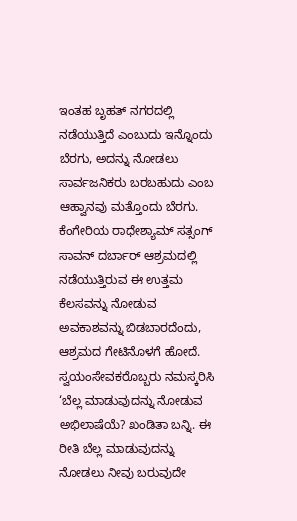ಇಂತಹ ಬೃಹತ್ ನಗರದಲ್ಲಿ ನಡೆಯುತ್ತಿದೆ ಎಂಬುದು ಇನ್ನೊಂದು ಬೆರಗು, ಅದನ್ನು ನೋಡಲು ಸಾರ್ವಜನಿಕರು ಬರಬಹುದು ಎಂಬ ಆಹ್ವಾನವು ಮತ್ತೊಂದು ಬೆರಗು.
ಕೆಂಗೇರಿಯ ರಾಧೇಶ್ಯಾಮ್ ಸತ್ಸಂಗ್ ಸಾವನ್ ದರ್ಬಾರ್ ಆಶ್ರಮದಲ್ಲಿ ನಡೆಯುತ್ತಿರುವ ಈ ಉತ್ತಮ ಕೆಲಸವನ್ನು ನೋಡುವ ಅವಕಾಶವನ್ನು ಬಿಡಬಾರದೆಂದು, ಆಶ್ರಮದ ಗೇಟಿನೊಳಗೆ ಹೋದೆ. ಸ್ವಯಂಸೇವಕರೊಬ್ಬರು ನಮಸ್ಕರಿಸಿ ‘ಬೆಲ್ಲ ಮಾಡುವುದನ್ನು ನೋಡುವ ಅಭಿಲಾಷೆಯೆ? ಖಂಡಿತಾ ಬನ್ನಿ. ಈ ರೀತಿ ಬೆಲ್ಲ ಮಾಡುವುದನ್ನು ನೋಡಲು ನೀವು ಬರುವುದೇ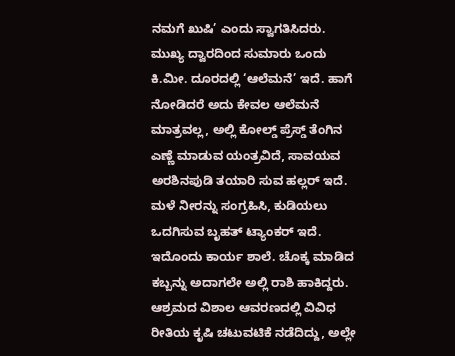ನಮಗೆ ಖುಷಿ’ ಎಂದು ಸ್ವಾಗತಿಸಿದರು.
ಮುಖ್ಯ ದ್ವಾರದಿಂದ ಸುಮಾರು ಒಂದು ಕಿ.ಮೀ. ದೂರದಲ್ಲಿ ‘ಆಲೆಮನೆ’ ಇದೆ. ಹಾಗೆ ನೋಡಿದರೆ ಅದು ಕೇವಲ ಆಲೆಮನೆ ಮಾತ್ರವಲ್ಲ, ಅಲ್ಲಿ ಕೋಲ್ಡ್ ಪ್ರೆಸ್ಡ್ ತೆಂಗಿನ ಎಣ್ಣೆ ಮಾಡುವ ಯಂತ್ರವಿದೆ, ಸಾವಯವ ಅರಶಿನಪುಡಿ ತಯಾರಿ ಸುವ ಹಲ್ಲರ್ ಇದೆ. ಮಳೆ ನೀರನ್ನು ಸಂಗ್ರಹಿಸಿ, ಕುಡಿಯಲು ಒದಗಿಸುವ ಬೃಹತ್ ಟ್ಯಾಂಕರ್ ಇದೆ. ಇದೊಂದು ಕಾರ್ಯ ಶಾಲೆ. ಚೊಕ್ಕ ಮಾಡಿದ ಕಬ್ಬನ್ನು ಅದಾಗಲೇ ಅಲ್ಲಿ ರಾಶಿ ಹಾಕಿದ್ದರು. ಆಶ್ರಮದ ವಿಶಾಲ ಆವರಣದಲ್ಲಿ ವಿವಿಧ ರೀತಿಯ ಕೃಷಿ ಚಟುವಟಿಕೆ ನಡೆದಿದ್ದು, ಅಲ್ಲೇ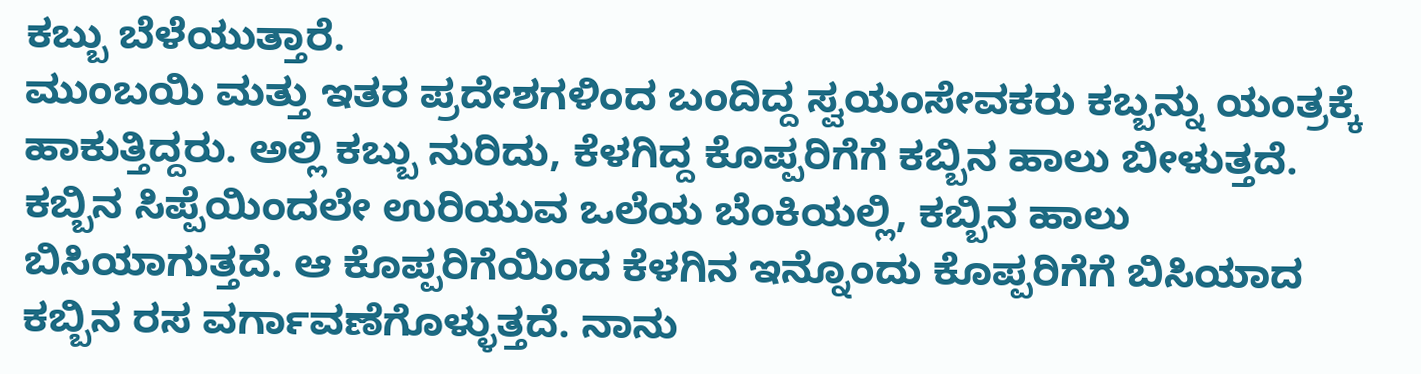ಕಬ್ಬು ಬೆಳೆಯುತ್ತಾರೆ.
ಮುಂಬಯಿ ಮತ್ತು ಇತರ ಪ್ರದೇಶಗಳಿಂದ ಬಂದಿದ್ದ ಸ್ವಯಂಸೇವಕರು ಕಬ್ಬನ್ನು ಯಂತ್ರಕ್ಕೆ ಹಾಕುತ್ತಿದ್ದರು. ಅಲ್ಲಿ ಕಬ್ಬು ನುರಿದು, ಕೆಳಗಿದ್ದ ಕೊಪ್ಪರಿಗೆಗೆ ಕಬ್ಬಿನ ಹಾಲು ಬೀಳುತ್ತದೆ. ಕಬ್ಬಿನ ಸಿಪ್ಪೆಯಿಂದಲೇ ಉರಿಯುವ ಒಲೆಯ ಬೆಂಕಿಯಲ್ಲಿ, ಕಬ್ಬಿನ ಹಾಲು ಬಿಸಿಯಾಗುತ್ತದೆ. ಆ ಕೊಪ್ಪರಿಗೆಯಿಂದ ಕೆಳಗಿನ ಇನ್ನೊಂದು ಕೊಪ್ಪರಿಗೆಗೆ ಬಿಸಿಯಾದ ಕಬ್ಬಿನ ರಸ ವರ್ಗಾವಣೆಗೊಳ್ಳುತ್ತದೆ. ನಾನು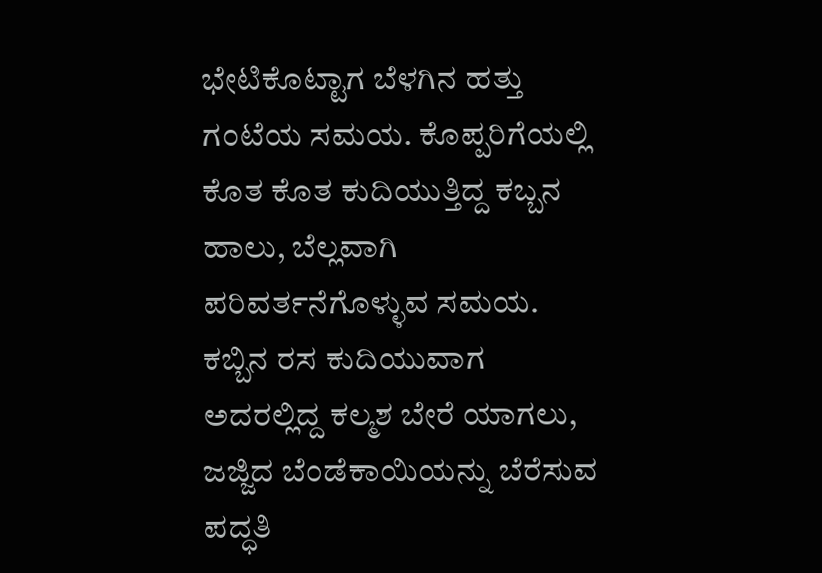ಭೇಟಿಕೊಟ್ಟಾಗ ಬೆಳಗಿನ ಹತ್ತು ಗಂಟೆಯ ಸಮಯ. ಕೊಪ್ಪರಿಗೆಯಲ್ಲಿ ಕೊತ ಕೊತ ಕುದಿಯುತ್ತಿದ್ದ ಕಬ್ಬನ ಹಾಲು, ಬೆಲ್ಲವಾಗಿ ಪರಿವರ್ತನೆಗೊಳ್ಳುವ ಸಮಯ. ಕಬ್ಬಿನ ರಸ ಕುದಿಯುವಾಗ ಅದರಲ್ಲಿದ್ದ ಕಲ್ಮಶ ಬೇರೆ ಯಾಗಲು, ಜಜ್ಜಿದ ಬೆಂಡೆಕಾಯಿಯನ್ನು ಬೆರೆಸುವ ಪದ್ಧತಿ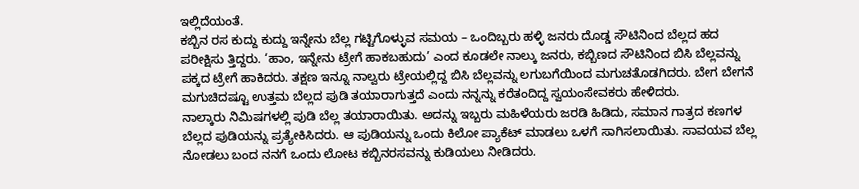ಇಲ್ಲಿದೆಯಂತೆ.
ಕಬ್ಬಿನ ರಸ ಕುದ್ದು ಕುದ್ದು ಇನ್ನೇನು ಬೆಲ್ಲ ಗಟ್ಟಿಗೊಳ್ಳುವ ಸಮಯ – ಒಂದಿಬ್ಬರು ಹಳ್ಳಿ ಜನರು ದೊಡ್ಡ ಸೌಟಿನಿಂದ ಬೆಲ್ಲದ ಹದ ಪರೀಕ್ಷಿಸು ತ್ತಿದ್ದರು. ‘ಹಾಂ, ಇನ್ನೇನು ಟ್ರೇಗೆ ಹಾಕಬಹುದು’ ಎಂದ ಕೂಡಲೇ ನಾಲ್ಕು ಜನರು, ಕಬ್ಬಿಣದ ಸೌಟಿನಿಂದ ಬಿಸಿ ಬೆಲ್ಲವನ್ನು ಪಕ್ಕದ ಟ್ರೇಗೆ ಹಾಕಿದರು. ತಕ್ಷಣ ಇನ್ನೂ ನಾಲ್ವರು ಟ್ರೇಯಲ್ಲಿದ್ದ ಬಿಸಿ ಬೆಲ್ಲವನ್ನು ಲಗುಬಗೆಯಿಂದ ಮಗುಚತೊಡಗಿದರು. ಬೇಗ ಬೇಗನೆ ಮಗುಚಿದಷ್ಟೂ ಉತ್ತಮ ಬೆಲ್ಲದ ಪುಡಿ ತಯಾರಾಗುತ್ತದೆ ಎಂದು ನನ್ನನ್ನು ಕರೆತಂದಿದ್ದ ಸ್ವಯಂಸೇವಕರು ಹೇಳಿದರು.
ನಾಲ್ಕಾರು ನಿಮಿಷಗಳಲ್ಲಿ ಪುಡಿ ಬೆಲ್ಲ ತಯಾರಾಯಿತು. ಅದನ್ನು ಇಬ್ಬರು ಮಹಿಳೆಯರು ಜರಡಿ ಹಿಡಿದು, ಸಮಾನ ಗಾತ್ರದ ಕಣಗಳ ಬೆಲ್ಲದ ಪುಡಿಯನ್ನು ಪ್ರತ್ಯೇಕಿಸಿದರು. ಆ ಪುಡಿಯನ್ನು ಒಂದು ಕಿಲೋ ಪ್ಯಾಕೆಟ್ ಮಾಡಲು ಒಳಗೆ ಸಾಗಿಸಲಾಯಿತು. ಸಾವಯವ ಬೆಲ್ಲ ನೋಡಲು ಬಂದ ನನಗೆ ಒಂದು ಲೋಟ ಕಬ್ಬಿನರಸವನ್ನು ಕುಡಿಯಲು ನೀಡಿದರು.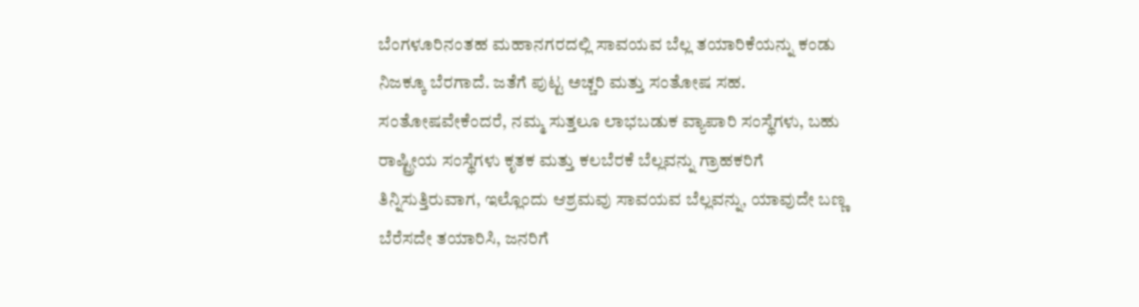ಬೆಂಗಳೂರಿನಂತಹ ಮಹಾನಗರದಲ್ಲಿ ಸಾವಯವ ಬೆಲ್ಲ ತಯಾರಿಕೆಯನ್ನು ಕಂಡು ನಿಜಕ್ಕೂ ಬೆರಗಾದೆ. ಜತೆಗೆ ಪುಟ್ಟ ಅಚ್ಚರಿ ಮತ್ತು ಸಂತೋಷ ಸಹ. ಸಂತೋಷವೇಕೆಂದರೆ, ನಮ್ಮ ಸುತ್ತಲೂ ಲಾಭಬಡುಕ ವ್ಯಾಪಾರಿ ಸಂಸ್ಥೆಗಳು, ಬಹು ರಾಷ್ಟ್ರೀಯ ಸಂಸ್ಥೆಗಳು ಕೃತಕ ಮತ್ತು ಕಲಬೆರಕೆ ಬೆಲ್ಲವನ್ನು ಗ್ರಾಹಕರಿಗೆ ತಿನ್ನಿಸುತ್ತಿರುವಾಗ, ಇಲ್ಲೊಂದು ಆಶ್ರಮವು ಸಾವಯವ ಬೆಲ್ಲವನ್ನು, ಯಾವುದೇ ಬಣ್ಣ ಬೆರೆಸದೇ ತಯಾರಿಸಿ, ಜನರಿಗೆ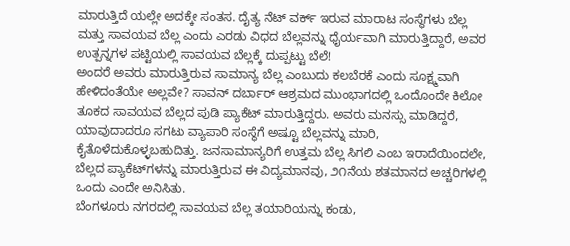ಮಾರುತ್ತಿದೆ ಯಲ್ಲೇ ಅದಕ್ಕೇ ಸಂತಸ. ದೈತ್ಯ ನೆಟ್ ವರ್ಕ್ ಇರುವ ಮಾರಾಟ ಸಂಸ್ಥೆಗಳು ಬೆಲ್ಲ ಮತ್ತು ಸಾವಯವ ಬೆಲ್ಲ ಎಂದು ಎರಡು ವಿಧದ ಬೆಲ್ಲವನ್ನು ಧೈರ್ಯವಾಗಿ ಮಾರುತ್ತಿದ್ದಾರೆ, ಅವರ ಉತ್ಪನ್ನಗಳ ಪಟ್ಟಿಯಲ್ಲಿ ಸಾವಯವ ಬೆಲ್ಲಕ್ಕೆ ದುಪ್ಪಟ್ಟು ಬೆಲೆ!
ಅಂದರೆ ಅವರು ಮಾರುತ್ತಿರುವ ಸಾಮಾನ್ಯ ಬೆಲ್ಲ ಎಂಬುದು ಕಲಬೆರಕೆ ಎಂದು ಸೂಕ್ಷ್ಮವಾಗಿ ಹೇಳಿದಂತೆಯೇ ಅಲ್ಲವೇ? ಸಾವನ್ ದರ್ಬಾರ್ ಆಶ್ರಮದ ಮುಂಭಾಗದಲ್ಲಿ ಒಂದೊಂದೇ ಕಿಲೋ ತೂಕದ ಸಾವಯವ ಬೆಲ್ಲದ ಪುಡಿ ಪ್ಯಾಕೆಟ್ ಮಾರುತ್ತಿದ್ದರು. ಅವರು ಮನಸ್ಸು ಮಾಡಿದ್ದರೆ, ಯಾವುದಾದರೂ ಸಗಟು ವ್ಯಾಪಾರಿ ಸಂಸ್ಥೆಗೆ ಅಷ್ಟೂ ಬೆಲ್ಲವನ್ನು ಮಾರಿ, ಕೈತೊಳೆದುಕೊಳ್ಳಬಹುದಿತ್ತು. ಜನಸಾಮಾನ್ಯರಿಗೆ ಉತ್ತಮ ಬೆಲ್ಲ ಸಿಗಲಿ ಎಂಬ ಇರಾದೆಯಿಂದಲೇ, ಬೆಲ್ಲದ ಪ್ಯಾಕೆಟ್‌ಗಳನ್ನು ಮಾರುತ್ತಿರುವ ಈ ವಿದ್ಯಮಾನವು, ೨೧ನೆಯ ಶತಮಾನದ ಅಚ್ಚರಿಗಳಲ್ಲಿ ಒಂದು ಎಂದೇ ಅನಿಸಿತು.
ಬೆಂಗಳೂರು ನಗರದಲ್ಲಿ ಸಾವಯವ ಬೆಲ್ಲ ತಯಾರಿಯನ್ನು ಕಂಡು,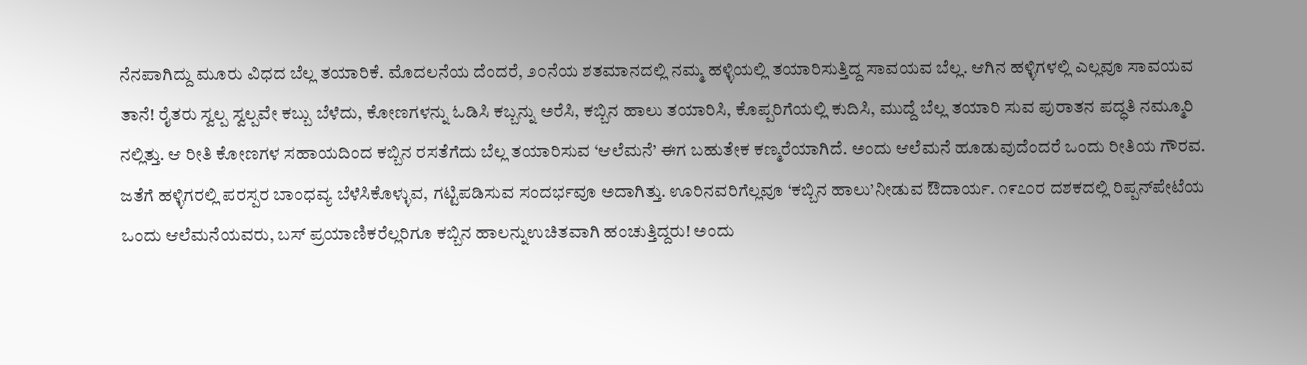ನೆನಪಾಗಿದ್ದು ಮೂರು ವಿಧದ ಬೆಲ್ಲ ತಯಾರಿಕೆ. ಮೊದಲನೆಯ ದೆಂದರೆ, ೨೦ನೆಯ ಶತಮಾನದಲ್ಲಿ ನಮ್ಮ ಹಳ್ಳಿಯಲ್ಲಿ ತಯಾರಿಸುತ್ತಿದ್ದ ಸಾವಯವ ಬೆಲ್ಲ. ಆಗಿನ ಹಳ್ಳಿಗಳಲ್ಲಿ ಎಲ್ಲವೂ ಸಾವಯವ ತಾನೆ! ರೈತರು ಸ್ವಲ್ಪ ಸ್ವಲ್ಪವೇ ಕಬ್ಬು ಬೆಳೆದು, ಕೋಣಗಳನ್ನು ಓಡಿಸಿ ಕಬ್ಬನ್ನು ಅರೆಸಿ, ಕಬ್ಬಿನ ಹಾಲು ತಯಾರಿಸಿ, ಕೊಪ್ಪರಿಗೆಯಲ್ಲಿ ಕುದಿಸಿ, ಮುದ್ದೆ ಬೆಲ್ಲ ತಯಾರಿ ಸುವ ಪುರಾತನ ಪದ್ಧತಿ ನಮ್ಮೂರಿ ನಲ್ಲಿತ್ತು. ಆ ರೀತಿ ಕೋಣಗಳ ಸಹಾಯದಿಂದ ಕಬ್ಬಿನ ರಸತೆಗೆದು ಬೆಲ್ಲ ತಯಾರಿಸುವ ‘ಆಲೆಮನೆ’ ಈಗ ಬಹುತೇಕ ಕಣ್ಮರೆಯಾಗಿದೆ. ಅಂದು ಆಲೆಮನೆ ಹೂಡುವುದೆಂದರೆ ಒಂದು ರೀತಿಯ ಗೌರವ.
ಜತೆಗೆ ಹಳ್ಳಿಗರಲ್ಲಿ ಪರಸ್ಪರ ಬಾಂಧವ್ಯ ಬೆಳೆಸಿಕೊಳ್ಳುವ, ಗಟ್ಟಿಪಡಿಸುವ ಸಂದರ್ಭವೂ ಅದಾಗಿತ್ತು. ಊರಿನವರಿಗೆಲ್ಲವೂ ‘ಕಬ್ಬಿನ ಹಾಲು’ನೀಡುವ ಔದಾರ್ಯ. ೧೯೭೦ರ ದಶಕದಲ್ಲಿ ರಿಪ್ಪನ್‌ಪೇಟೆಯ ಒಂದು ಆಲೆಮನೆಯವರು, ಬಸ್ ಪ್ರಯಾಣಿಕರೆಲ್ಲರಿಗೂ ಕಬ್ಬಿನ ಹಾಲನ್ನುಉಚಿತವಾಗಿ ಹಂಚುತ್ತಿದ್ದರು! ಅಂದು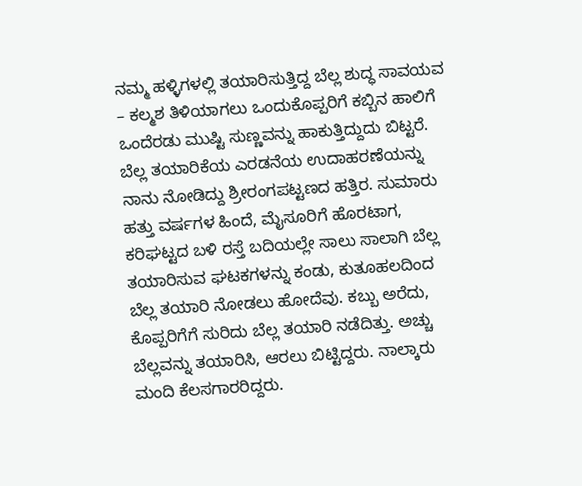ನಮ್ಮ ಹಳ್ಳಿಗಳಲ್ಲಿ ತಯಾರಿಸುತ್ತಿದ್ದ ಬೆಲ್ಲ ಶುದ್ಧ ಸಾವಯವ – ಕಲ್ಮಶ ತಿಳಿಯಾಗಲು ಒಂದುಕೊಪ್ಪರಿಗೆ ಕಬ್ಬಿನ ಹಾಲಿಗೆ ಒಂದೆರಡು ಮುಷ್ಟಿ ಸುಣ್ಣವನ್ನು ಹಾಕುತ್ತಿದ್ದುದು ಬಿಟ್ಟರೆ.
ಬೆಲ್ಲ ತಯಾರಿಕೆಯ ಎರಡನೆಯ ಉದಾಹರಣೆಯನ್ನು ನಾನು ನೋಡಿದ್ದು ಶ್ರೀರಂಗಪಟ್ಟಣದ ಹತ್ತಿರ. ಸುಮಾರು ಹತ್ತು ವರ್ಷಗಳ ಹಿಂದೆ, ಮೈಸೂರಿಗೆ ಹೊರಟಾಗ, ಕರಿಘಟ್ಟದ ಬಳಿ ರಸ್ತೆ ಬದಿಯಲ್ಲೇ ಸಾಲು ಸಾಲಾಗಿ ಬೆಲ್ಲ ತಯಾರಿಸುವ ಘಟಕಗಳನ್ನು ಕಂಡು, ಕುತೂಹಲದಿಂದ ಬೆಲ್ಲ ತಯಾರಿ ನೋಡಲು ಹೋದೆವು. ಕಬ್ಬು ಅರೆದು, ಕೊಪ್ಪರಿಗೆಗೆ ಸುರಿದು ಬೆಲ್ಲ ತಯಾರಿ ನಡೆದಿತ್ತು. ಅಚ್ಚು ಬೆಲ್ಲವನ್ನು ತಯಾರಿಸಿ, ಆರಲು ಬಿಟ್ಟಿದ್ದರು. ನಾಲ್ಕಾರು ಮಂದಿ ಕೆಲಸಗಾರರಿದ್ದರು.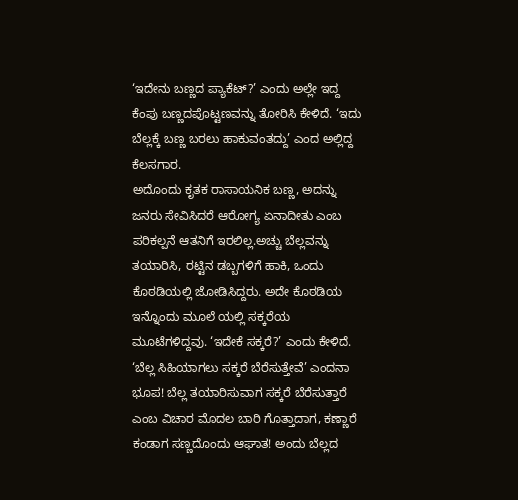‘ಇದೇನು ಬಣ್ಣದ ಪ್ಯಾಕೆಟ್?’ ಎಂದು ಅಲ್ಲೇ ಇದ್ದ ಕೆಂಪು ಬಣ್ಣದಪೊಟ್ಟಣವನ್ನು ತೋರಿಸಿ ಕೇಳಿದೆ. ‘ಇದು ಬೆಲ್ಲಕ್ಕೆ ಬಣ್ಣ ಬರಲು ಹಾಕುವಂತದ್ದು’ ಎಂದ ಅಲ್ಲಿದ್ದ ಕೆಲಸಗಾರ.
ಅದೊಂದು ಕೃತಕ ರಾಸಾಯನಿಕ ಬಣ್ಣ, ಅದನ್ನು ಜನರು ಸೇವಿಸಿದರೆ ಆರೋಗ್ಯ ಏನಾದೀತು ಎಂಬ ಪರಿಕಲ್ಪನೆ ಆತನಿಗೆ ಇರಲಿಲ್ಲ.ಅಚ್ಚು ಬೆಲ್ಲವನ್ನು ತಯಾರಿಸಿ, ರಟ್ಟಿನ ಡಬ್ಬಗಳಿಗೆ ಹಾಕಿ, ಒಂದು ಕೊಠಡಿಯಲ್ಲಿ ಜೋಡಿಸಿದ್ದರು. ಅದೇ ಕೊಠಡಿಯ ಇನ್ನೊಂದು ಮೂಲೆ ಯಲ್ಲಿ ಸಕ್ಕರೆಯ ಮೂಟೆಗಳಿದ್ದವು. ‘ಇದೇಕೆ ಸಕ್ಕರೆ?’ ಎಂದು ಕೇಳಿದೆ. ‘ಬೆಲ್ಲ ಸಿಹಿಯಾಗಲು ಸಕ್ಕರೆ ಬೆರೆಸುತ್ತೇವೆ’ ಎಂದನಾ ಭೂಪ! ಬೆಲ್ಲ ತಯಾರಿಸುವಾಗ ಸಕ್ಕರೆ ಬೆರೆಸುತ್ತಾರೆ ಎಂಬ ವಿಚಾರ ಮೊದಲ ಬಾರಿ ಗೊತ್ತಾದಾಗ, ಕಣ್ಣಾರೆ ಕಂಡಾಗ ಸಣ್ಣದೊಂದು ಆಘಾತ! ಅಂದು ಬೆಲ್ಲದ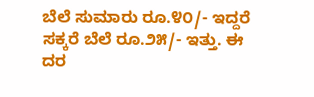ಬೆಲೆ ಸುಮಾರು ರೂ.೪೦/- ಇದ್ದರೆ ಸಕ್ಕರೆ ಬೆಲೆ ರೂ.೨೫/- ಇತ್ತು. ಈ ದರ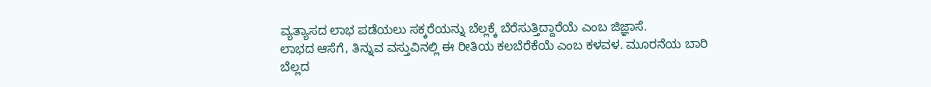ವ್ಯತ್ಯಾಸದ ಲಾಭ ಪಡೆಯಲು ಸಕ್ಕರೆಯನ್ನು ಬೆಲ್ಲಕ್ಕೆ ಬೆರೆಸುತ್ತಿದ್ದಾರೆಯೆ ಎಂಬ ಜಿಜ್ಞಾಸೆ.
ಲಾಭದ ಆಸೆಗೆ, ತಿನ್ನುವ ವಸ್ತುವಿನಲ್ಲಿ ಈ ರೀತಿಯ ಕಲಬೆರೆಕೆಯೆ ಎಂಬ ಕಳವಳ. ಮೂರನೆಯ ಬಾರಿ ಬೆಲ್ಲದ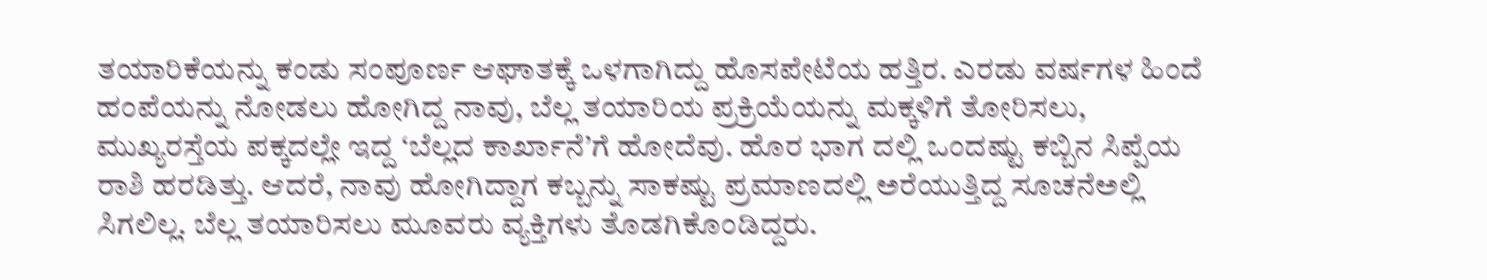ತಯಾರಿಕೆಯನ್ನು ಕಂಡು ಸಂಪೂರ್ಣ ಆಘಾತಕ್ಕೆ ಒಳಗಾಗಿದ್ದು ಹೊಸಪೇಟೆಯ ಹತ್ತಿರ. ಎರಡು ವರ್ಷಗಳ ಹಿಂದೆ ಹಂಪೆಯನ್ನು ನೋಡಲು ಹೋಗಿದ್ದ ನಾವು, ಬೆಲ್ಲ ತಯಾರಿಯ ಪ್ರಕ್ರಿಯೆಯನ್ನು ಮಕ್ಕಳಿಗೆ ತೋರಿಸಲು, ಮುಖ್ಯರಸ್ತೆಯ ಪಕ್ಕದಲ್ಲೇ ಇದ್ದ ‘ಬೆಲ್ಲದ ಕಾರ್ಖಾನೆ’ಗೆ ಹೋದೆವು. ಹೊರ ಭಾಗ ದಲ್ಲಿ ಒಂದಷ್ಟು ಕಬ್ಬಿನ ಸಿಪ್ಪೆಯ ರಾಶಿ ಹರಡಿತ್ತು. ಆದರೆ, ನಾವು ಹೋಗಿದ್ದಾಗ ಕಬ್ಬನ್ನು ಸಾಕಷ್ಟು ಪ್ರಮಾಣದಲ್ಲಿ ಅರೆಯುತ್ತಿದ್ದ ಸೂಚನೆಅಲ್ಲಿ ಸಿಗಲಿಲ್ಲ. ಬೆಲ್ಲ ತಯಾರಿಸಲು ಮೂವರು ವ್ಯಕ್ತಿಗಳು ತೊಡಗಿಕೊಂಡಿದ್ದರು.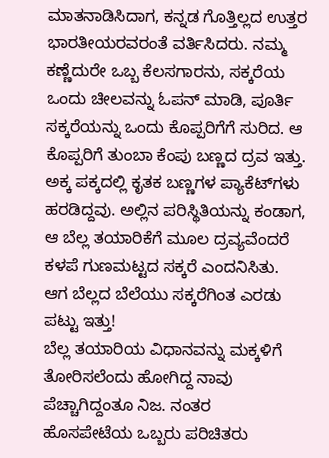ಮಾತನಾಡಿಸಿದಾಗ, ಕನ್ನಡ ಗೊತ್ತಿಲ್ಲದ ಉತ್ತರ ಭಾರತೀಯರವರಂತೆ ವರ್ತಿಸಿದರು. ನಮ್ಮ ಕಣ್ಣೆದುರೇ ಒಬ್ಬ ಕೆಲಸಗಾರನು, ಸಕ್ಕರೆಯ ಒಂದು ಚೀಲವನ್ನು ಓಪನ್ ಮಾಡಿ, ಪೂರ್ತಿ ಸಕ್ಕರೆಯನ್ನು ಒಂದು ಕೊಪ್ಪರಿಗೆಗೆ ಸುರಿದ. ಆ ಕೊಪ್ಪರಿಗೆ ತುಂಬಾ ಕೆಂಪು ಬಣ್ಣದ ದ್ರವ ಇತ್ತು. ಅಕ್ಕ ಪಕ್ಕದಲ್ಲಿ ಕೃತಕ ಬಣ್ಣಗಳ ಪ್ಯಾಕೆಟ್‌ಗಳು ಹರಡಿದ್ದವು. ಅಲ್ಲಿನ ಪರಿಸ್ಥಿತಿಯನ್ನು ಕಂಡಾಗ, ಆ ಬೆಲ್ಲ ತಯಾರಿಕೆಗೆ ಮೂಲ ದ್ರವ್ಯವೆಂದರೆ ಕಳಪೆ ಗುಣಮಟ್ಟದ ಸಕ್ಕರೆ ಎಂದನಿಸಿತು. ಆಗ ಬೆಲ್ಲದ ಬೆಲೆಯು ಸಕ್ಕರೆಗಿಂತ ಎರಡು ಪಟ್ಟು ಇತ್ತು!
ಬೆಲ್ಲ ತಯಾರಿಯ ವಿಧಾನವನ್ನು ಮಕ್ಕಳಿಗೆ ತೋರಿಸಲೆಂದು ಹೋಗಿದ್ದ ನಾವು ಪೆಚ್ಚಾಗಿದ್ದಂತೂ ನಿಜ. ನಂತರ ಹೊಸಪೇಟೆಯ ಒಬ್ಬರು ಪರಿಚಿತರು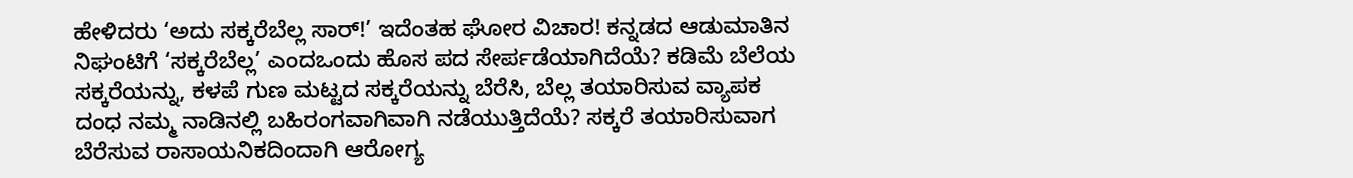ಹೇಳಿದರು ‘ಅದು ಸಕ್ಕರೆಬೆಲ್ಲ ಸಾರ್!’ ಇದೆಂತಹ ಘೋರ ವಿಚಾರ! ಕನ್ನಡದ ಆಡುಮಾತಿನ ನಿಘಂಟಿಗೆ ‘ಸಕ್ಕರೆಬೆಲ್ಲ’ ಎಂದಒಂದು ಹೊಸ ಪದ ಸೇರ್ಪಡೆಯಾಗಿದೆಯೆ? ಕಡಿಮೆ ಬೆಲೆಯ ಸಕ್ಕರೆಯನ್ನು, ಕಳಪೆ ಗುಣ ಮಟ್ಟದ ಸಕ್ಕರೆಯನ್ನು ಬೆರೆಸಿ, ಬೆಲ್ಲ ತಯಾರಿಸುವ ವ್ಯಾಪಕ ದಂಧ ನಮ್ಮ ನಾಡಿನಲ್ಲಿ ಬಹಿರಂಗವಾಗಿವಾಗಿ ನಡೆಯುತ್ತಿದೆಯೆ? ಸಕ್ಕರೆ ತಯಾರಿಸುವಾಗ ಬೆರೆಸುವ ರಾಸಾಯನಿಕದಿಂದಾಗಿ ಆರೋಗ್ಯ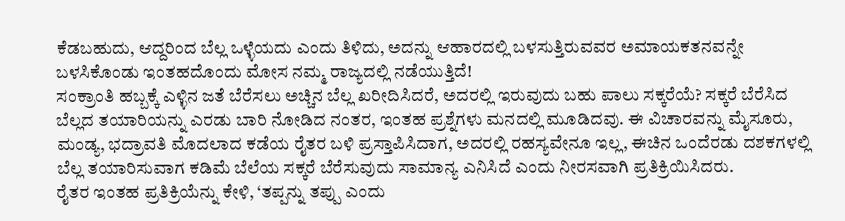ಕೆಡಬಹುದು, ಆದ್ದರಿಂದ ಬೆಲ್ಲ ಒಳ್ಳೆಯದು ಎಂದು ತಿಳಿದು, ಅದನ್ನು ಆಹಾರದಲ್ಲಿ ಬಳಸುತ್ತಿರುವವರ ಅಮಾಯಕತನವನ್ನೇ ಬಳಸಿಕೊಂಡು ಇಂತಹದೊಂದು ಮೋಸ ನಮ್ಮ ರಾಜ್ಯದಲ್ಲಿ ನಡೆಯುತ್ತಿದೆ!
ಸಂಕ್ರಾಂತಿ ಹಬ್ಬಕ್ಕೆ ಎಳ್ಳಿನ ಜತೆ ಬೆರೆಸಲು ಅಚ್ಚಿನ ಬೆಲ್ಲ ಖರೀದಿಸಿದರೆ, ಅದರಲ್ಲಿ ಇರುವುದು ಬಹು ಪಾಲು ಸಕ್ಕರೆಯೆ? ಸಕ್ಕರೆ ಬೆರೆಸಿದ ಬೆಲ್ಲದ ತಯಾರಿಯನ್ನು ಎರಡು ಬಾರಿ ನೋಡಿದ ನಂತರ, ಇಂತಹ ಪ್ರಶ್ನೆಗಳು ಮನದಲ್ಲಿ ಮೂಡಿದವು. ಈ ವಿಚಾರವನ್ನು ಮೈಸೂರು, ಮಂಡ್ಯ, ಭದ್ರಾವತಿ ಮೊದಲಾದ ಕಡೆಯ ರೈತರ ಬಳಿ ಪ್ರಸ್ತಾಪಿಸಿದಾಗ, ಅದರಲ್ಲಿ ರಹಸ್ಯವೇನೂ ಇಲ್ಲ, ಈಚಿನ ಒಂದೆರಡು ದಶಕಗಳಲ್ಲಿ ಬೆಲ್ಲ ತಯಾರಿಸುವಾಗ ಕಡಿಮೆ ಬೆಲೆಯ ಸಕ್ಕರೆ ಬೆರೆಸುವುದು ಸಾಮಾನ್ಯ ಎನಿಸಿದೆ ಎಂದು ನೀರಸವಾಗಿ ಪ್ರತಿಕ್ರಿಯಿಸಿದರು.
ರೈತರ ಇಂತಹ ಪ್ರತಿಕ್ರಿಯೆನ್ನು ಕೇಳಿ, ‘ತಪ್ಪನ್ನು ತಪ್ಪು ಎಂದು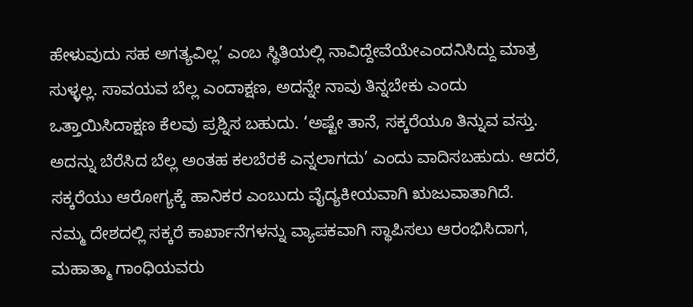ಹೇಳುವುದು ಸಹ ಅಗತ್ಯವಿಲ್ಲ’ ಎಂಬ ಸ್ಥಿತಿಯಲ್ಲಿ ನಾವಿದ್ದೇವೆಯೇಎಂದನಿಸಿದ್ದು ಮಾತ್ರ ಸುಳ್ಳಲ್ಲ. ಸಾವಯವ ಬೆಲ್ಲ ಎಂದಾಕ್ಷಣ, ಅದನ್ನೇ ನಾವು ತಿನ್ನಬೇಕು ಎಂದು ಒತ್ತಾಯಿಸಿದಾಕ್ಷಣ ಕೆಲವು ಪ್ರಶ್ನಿಸ ಬಹುದು. ‘ಅಷ್ಟೇ ತಾನೆ, ಸಕ್ಕರೆಯೂ ತಿನ್ನುವ ವಸ್ತು. ಅದನ್ನು ಬೆರೆಸಿದ ಬೆಲ್ಲ ಅಂತಹ ಕಲಬೆರಕೆ ಎನ್ನಲಾಗದು’ ಎಂದು ವಾದಿಸಬಹುದು. ಆದರೆ, ಸಕ್ಕರೆಯು ಆರೋಗ್ಯಕ್ಕೆ ಹಾನಿಕರ ಎಂಬುದು ವೈದ್ಯಕೀಯವಾಗಿ ಋಜುವಾತಾಗಿದೆ.
ನಮ್ಮ ದೇಶದಲ್ಲಿ ಸಕ್ಕರೆ ಕಾರ್ಖಾನೆಗಳನ್ನು ವ್ಯಾಪಕವಾಗಿ ಸ್ಥಾಪಿಸಲು ಆರಂಭಿಸಿದಾಗ, ಮಹಾತ್ಮಾ ಗಾಂಧಿಯವರು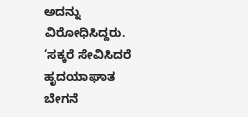ಅದನ್ನು ವಿರೋಧಿಸಿದ್ದರು. ‘ಸಕ್ಕರೆ ಸೇವಿಸಿದರೆ ಹೃದಯಾಘಾತ ಬೇಗನೆ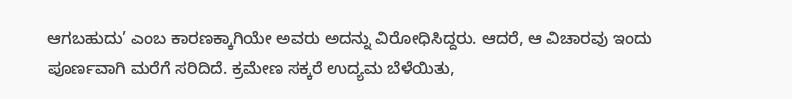ಆಗಬಹುದು’ ಎಂಬ ಕಾರಣಕ್ಕಾಗಿಯೇ ಅವರು ಅದನ್ನು ವಿರೋಧಿಸಿದ್ದರು. ಆದರೆ, ಆ ವಿಚಾರವು ಇಂದು ಪೂರ್ಣವಾಗಿ ಮರೆಗೆ ಸರಿದಿದೆ. ಕ್ರಮೇಣ ಸಕ್ಕರೆ ಉದ್ಯಮ ಬೆಳೆಯಿತು,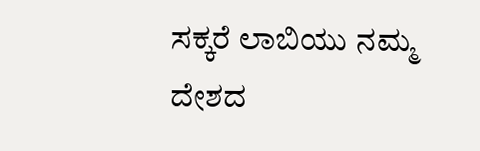ಸಕ್ಕರೆ ಲಾಬಿಯು ನಮ್ಮ ದೇಶದ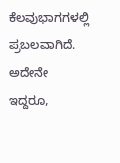ಕೆಲವುಭಾಗಗಳಲ್ಲಿ ಪ್ರಬಲವಾಗಿದೆ. ಅದೇನೇ ಇದ್ದರೂ,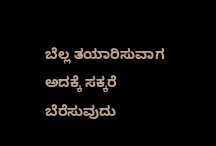ಬೆಲ್ಲ ತಯಾರಿಸುವಾಗ ಅದಕ್ಕೆ ಸಕ್ಕರೆ ಬೆರೆಸುವುದು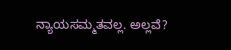ನ್ಯಾಯಸಮ್ಮತವಲ್ಲ. ಅಲ್ಲವೆ?